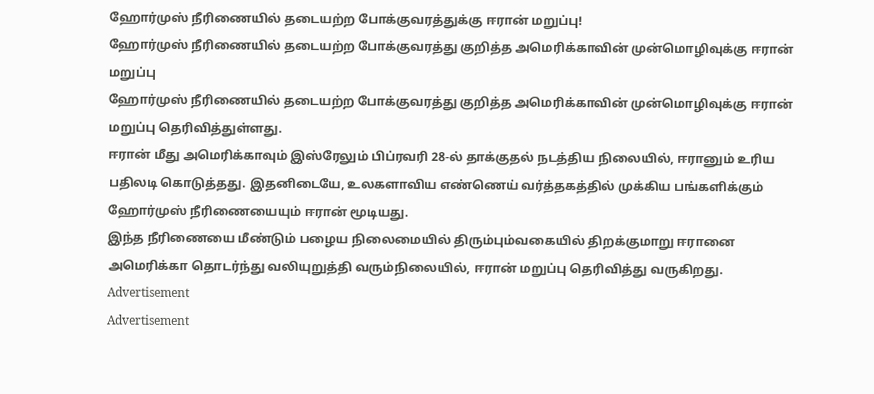ஹோர்முஸ் நீரிணையில் தடையற்ற போக்குவரத்துக்கு ஈரான் மறுப்பு!
ஹோர்முஸ் நீரிணையில் தடையற்ற போக்குவரத்து குறித்த அமெரிக்காவின் முன்மொழிவுக்கு ஈரான் மறுப்பு
ஹோர்முஸ் நீரிணையில் தடையற்ற போக்குவரத்து குறித்த அமெரிக்காவின் முன்மொழிவுக்கு ஈரான் மறுப்பு தெரிவித்துள்ளது.
ஈரான் மீது அமெரிக்காவும் இஸ்ரேலும் பிப்ரவரி 28-ல் தாக்குதல் நடத்திய நிலையில், ஈரானும் உரிய பதிலடி கொடுத்தது. இதனிடையே, உலகளாவிய எண்ணெய் வர்த்தகத்தில் முக்கிய பங்களிக்கும் ஹோர்முஸ் நீரிணையையும் ஈரான் மூடியது.
இந்த நீரிணையை மீண்டும் பழைய நிலைமையில் திரும்பும்வகையில் திறக்குமாறு ஈரானை அமெரிக்கா தொடர்ந்து வலியுறுத்தி வரும்நிலையில், ஈரான் மறுப்பு தெரிவித்து வருகிறது.
Advertisement
Advertisement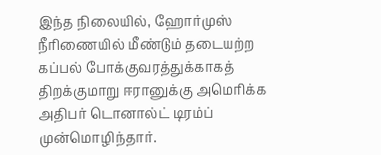இந்த நிலையில், ஹோர்முஸ் நீரிணையில் மீண்டும் தடையற்ற கப்பல் போக்குவரத்துக்காகத் திறக்குமாறு ஈரானுக்கு அமெரிக்க அதிபர் டொனால்ட் டிரம்ப் முன்மொழிந்தார்.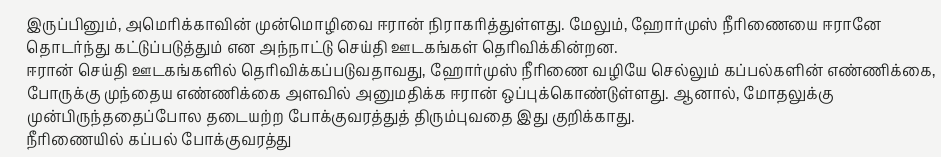இருப்பினும், அமெரிக்காவின் முன்மொழிவை ஈரான் நிராகரித்துள்ளது. மேலும், ஹோர்முஸ் நீரிணையை ஈரானே தொடர்ந்து கட்டுப்படுத்தும் என அந்நாட்டு செய்தி ஊடகங்கள் தெரிவிக்கின்றன.
ஈரான் செய்தி ஊடகங்களில் தெரிவிக்கப்படுவதாவது, ஹோர்முஸ் நீரிணை வழியே செல்லும் கப்பல்களின் எண்ணிக்கை, போருக்கு முந்தைய எண்ணிக்கை அளவில் அனுமதிக்க ஈரான் ஒப்புக்கொண்டுள்ளது. ஆனால், மோதலுக்கு முன்பிருந்ததைப்போல தடையற்ற போக்குவரத்துத் திரும்புவதை இது குறிக்காது.
நீரிணையில் கப்பல் போக்குவரத்து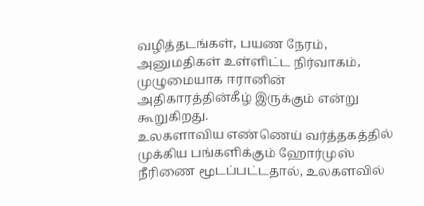வழித்தடங்கள், பயண நேரம், அனுமதிகள் உள்ளிட்ட நிர்வாகம், முழுமையாக ஈரானின் அதிகாரத்தின்கீழ் இருக்கும் என்று கூறுகிறது.
உலகளாவிய எண்ணெய் வர்த்தகத்தில் முக்கிய பங்களிக்கும் ஹோர்முஸ் நீரிணை மூடப்பட்டதால், உலகளவில்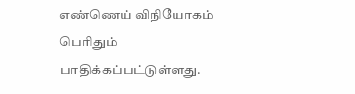எண்ணெய் விநியோகம் பெரிதும் பாதிக்கப்பட்டுள்ளது.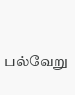பல்வேறு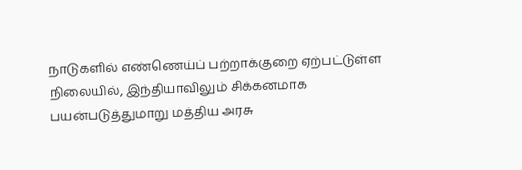நாடுகளில் எண்ணெய்ப் பற்றாக்குறை ஏற்பட்டுள்ள நிலையில், இந்தியாவிலும் சிக்கனமாக பயன்படுத்துமாறு மத்திய அரசு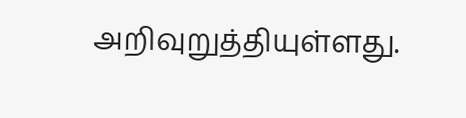அறிவுறுத்தியுள்ளது.